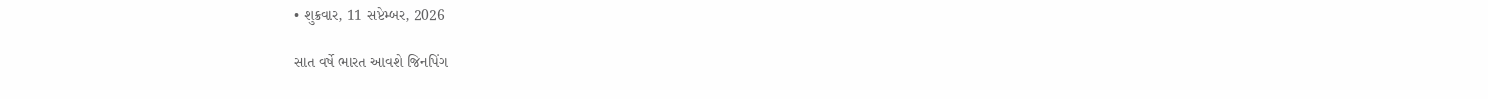• શુક્રવાર, 11 સપ્ટેમ્બર, 2026

સાત વર્ષે ભારત આવશે જિનપિંગ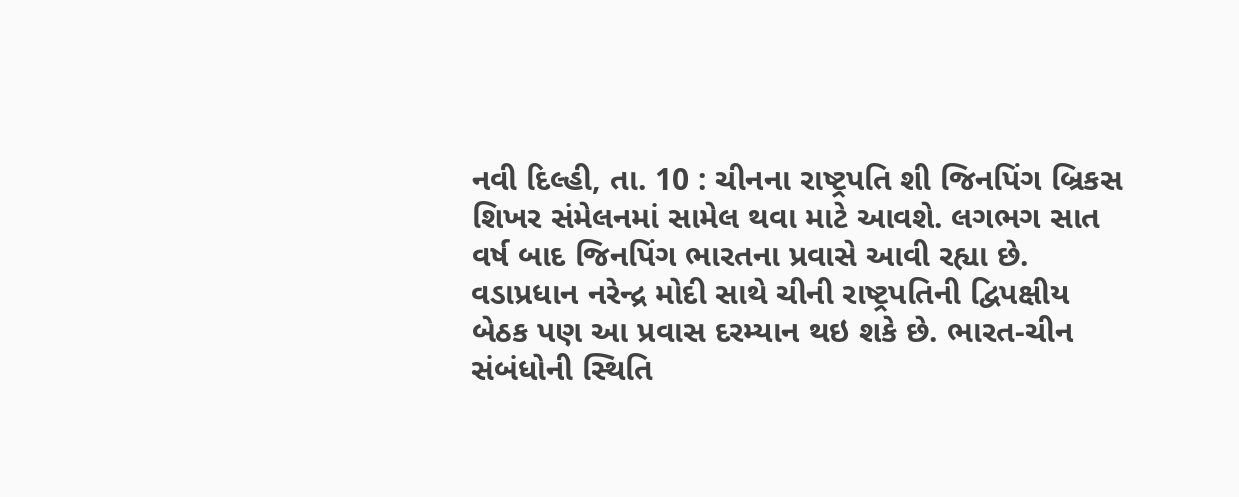નવી દિલ્હી, તા. 10 : ચીનના રાષ્ટ્રપતિ શી જિનપિંગ બ્રિકસ શિખર સંમેલનમાં સામેલ થવા માટે આવશે. લગભગ સાત વર્ષ બાદ જિનપિંગ ભારતના પ્રવાસે આવી રહ્યા છે. વડાપ્રધાન નરેન્દ્ર મોદી સાથે ચીની રાષ્ટ્રપતિની દ્વિપક્ષીય બેઠક પણ આ પ્રવાસ દરમ્યાન થઇ શકે છે. ભારત-ચીન સંબંધોની સ્થિતિ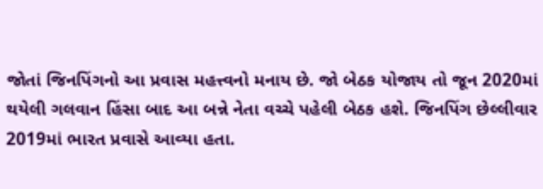જોતાં જિનપિંગનો આ પ્રવાસ મહત્ત્વનો મનાય છે. જો બેઠક યોજાય તો જૂન 2020માં થયેલી ગલવાન હિંસા બાદ આ બન્ને નેતા વચ્ચે પહેલી બેઠક હશે. જિનપિંગ છેલ્લીવાર 2019માં ભારત પ્રવાસે આવ્યા હતા.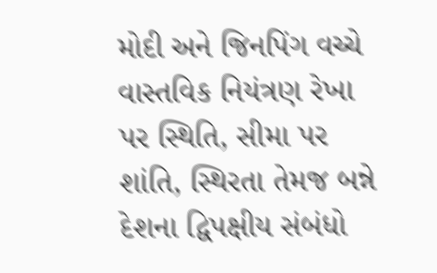મોદી અને જિનપિંગ વચ્ચે વાસ્તવિક નિયંત્રણ રેખા પર સ્થિતિ, સીમા પર શાંતિ, સ્થિરતા તેમજ બન્ને દેશના દ્વિપક્ષીય સંબંધો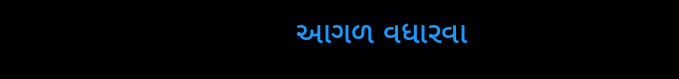આગળ વધારવા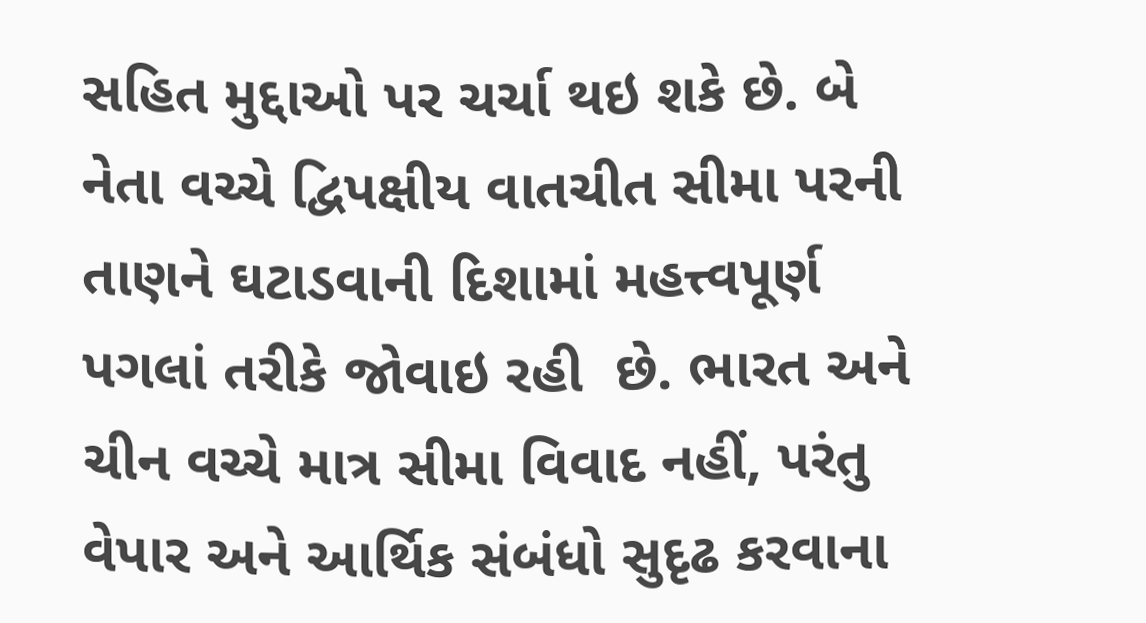સહિત મુદ્દાઓ પર ચર્ચા થઇ શકે છે. બે નેતા વચ્ચે દ્વિપક્ષીય વાતચીત સીમા પરની તાણને ઘટાડવાની દિશામાં મહત્ત્વપૂર્ણ પગલાં તરીકે જોવાઇ રહી  છે. ભારત અને ચીન વચ્ચે માત્ર સીમા વિવાદ નહીં, પરંતુ વેપાર અને આર્થિક સંબંધો સુદૃઢ કરવાના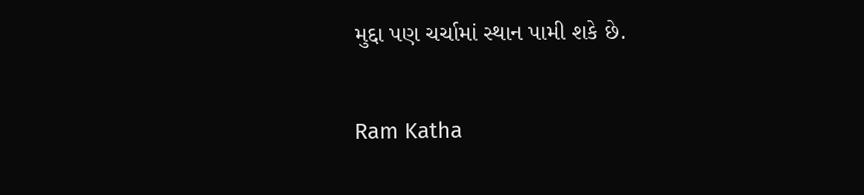મુદ્દા પણ ચર્ચામાં સ્થાન પામી શકે છે.

Ram Katha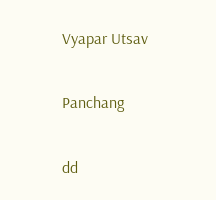Vyapar Utsav

Panchang

dd